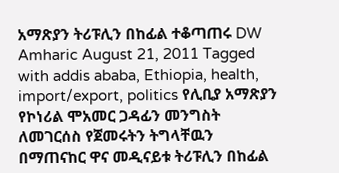አማጽያን ትሪፑሊን በከፊል ተቆጣጠሩ DW Amharic August 21, 2011 Tagged with addis ababa, Ethiopia, health, import/export, politics የሊቢያ አማጽያን የኮነሪል ሞአመር ጋዳፊን መንግስት ለመገርሰስ የጀመሩትን ትግላቸዉን በማጠናከር ዋና መዲናይቱ ትሪፑሊን በከፊል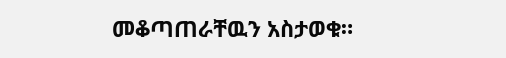መቆጣጠራቸዉን አስታወቁ።